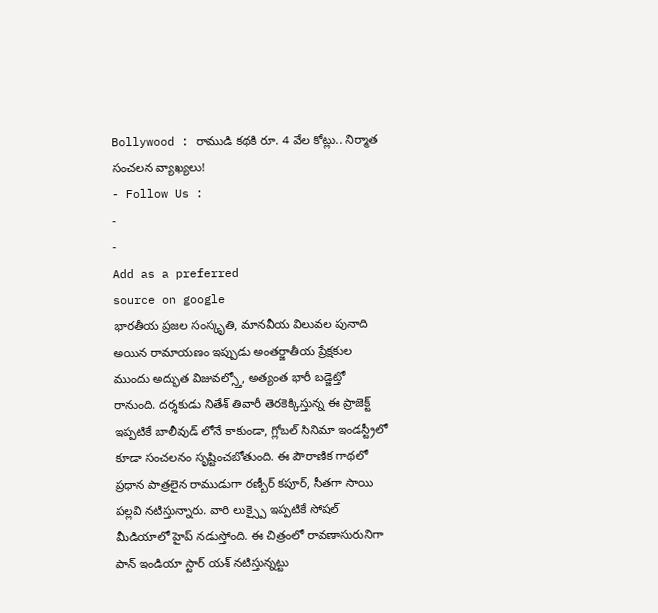Bollywood : రాముడి కథకి రూ. 4 వేల కోట్లు.. నిర్మాత సంచలన వ్యాఖ్యలు!
- Follow Us :
-
-
Add as a preferred
source on google
భారతీయ ప్రజల సంస్కృతి, మానవీయ విలువల పునాది అయిన రామాయణం ఇప్పుడు అంతర్జాతీయ ప్రేక్షకుల ముందు అద్భుత విజువల్స్తో, అత్యంత భారీ బడ్జెట్తో రానుంది. దర్శకుడు నితేశ్ తివారీ తెరకెక్కిస్తున్న ఈ ప్రాజెక్ట్ ఇప్పటికే బాలీవుడ్ లోనే కాకుండా, గ్లోబల్ సినిమా ఇండస్ట్రీలో కూడా సంచలనం సృష్టించబోతుంది. ఈ పౌరాణిక గాథలో ప్రధాన పాత్రలైన రాముడుగా రణ్బీర్ కపూర్, సీతగా సాయి పల్లవి నటిస్తున్నారు. వారి లుక్స్పై ఇప్పటికే సోషల్ మీడియాలో హైప్ నడుస్తోంది. ఈ చిత్రంలో రావణాసురునిగా పాన్ ఇండియా స్టార్ యశ్ నటిస్తున్నట్టు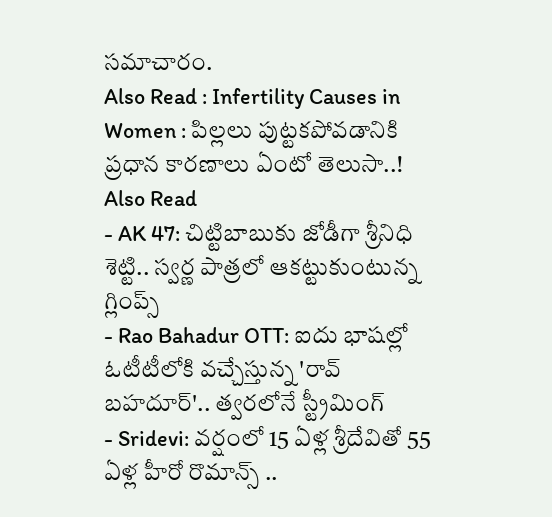సమాచారం.
Also Read : Infertility Causes in Women : పిల్లలు పుట్టకపోవడానికి ప్రధాన కారణాలు ఏంటో తెలుసా..!
Also Read
- AK 47: చిట్టిబాబుకు జోడీగా శ్రీనిధి శెట్టి.. స్వర్ణ పాత్రలో ఆకట్టుకుంటున్న గ్లింప్స్
- Rao Bahadur OTT: ఐదు భాషల్లో ఓటీటీలోకి వచ్చేస్తున్న 'రావ్ బహదూర్'.. త్వరలోనే స్ట్రీమింగ్
- Sridevi: వర్షంలో 15 ఏళ్ల శ్రీదేవితో 55 ఏళ్ల హీరో రొమాన్స్ ..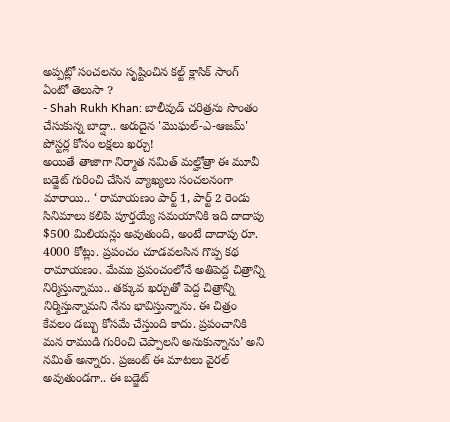అప్పట్లో సంచలనం సృష్టించిన కల్ట్ క్లాసిక్ సాంగ్ ఏంటో తెలుసా ?
- Shah Rukh Khan: బాలీవుడ్ చరిత్రను సొంతం చేసుకున్న బాద్షా.. అరుదైన 'మొఘల్-ఎ-ఆజమ్' పోస్టర్ల కోసం లక్షలు ఖర్చు!
అయితే తాజాగా నిర్మాత నమిత్ మల్హోత్రా ఈ మూవీ బడ్జెట్ గురించి చేసిన వ్యాఖ్యలు సంచలనంగా మారాయి.. ‘ రామాయణం పార్ట్ 1, పార్ట్ 2 రెండు సినిమాలు కలిపి పూర్తయ్యే సమయానికి ఇది దాదాపు $500 మిలియన్లు అవుతుంది, అంటే దాదాపు రూ. 4000 కోట్లు. ప్రపంచం చూడవలసిన గొప్ప కథ రామాయణం. మేము ప్రపంచంలోనే అతిపెద్ద చిత్రాన్ని నిర్మిస్తున్నాము.. తక్కువ ఖర్చుతో పెద్ద చిత్రాన్ని నిర్మిస్తున్నామని నేను భావిస్తున్నాను. ఈ చిత్రం కేవలం డబ్బు కోసమే చేస్తుంది కాదు. ప్రపంచానికి మన రాముడి గురించి చెప్పాలని అనుకున్నాను’ అని నమిత్ అన్నారు. ప్రజంట్ ఈ మాటలు వైరల్ అవుతుండగా.. ఈ బడ్జెట్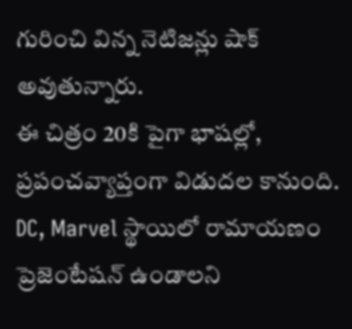గురించి విన్న నెటిజన్లు షాక్ అవుతున్నారు.
ఈ చిత్రం 20కి పైగా భాషల్లో, ప్రపంచవ్యాప్తంగా విడుదల కానుంది. DC, Marvel స్థాయిలో రామాయణం ప్రెజెంటేషన్ ఉండాలని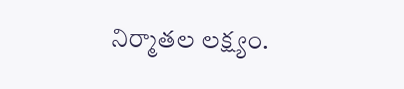నిర్మాతల లక్ష్యం.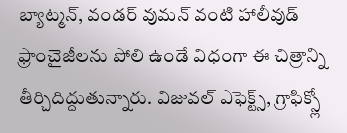బ్యాట్మన్, వండర్ వుమన్ వంటి హాలీవుడ్ ఫ్రాంచైజీలను పోలి ఉండే విధంగా ఈ చిత్రాన్ని తీర్చిదిద్దుతున్నారు. విజువల్ ఎఫెక్ట్స్, గ్రాఫిక్స్లో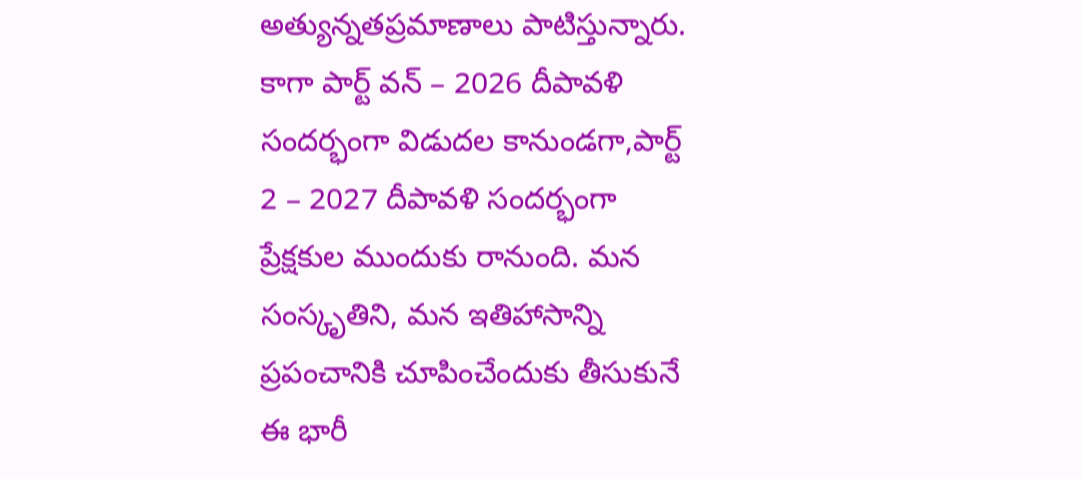అత్యున్నతప్రమాణాలు పాటిస్తున్నారు. కాగా పార్ట్ వన్ – 2026 దీపావళి సందర్భంగా విడుదల కానుండగా,పార్ట్ 2 – 2027 దీపావళి సందర్భంగా ప్రేక్షకుల ముందుకు రానుంది. మన సంస్కృతిని, మన ఇతిహాసాన్ని ప్రపంచానికి చూపించేందుకు తీసుకునే ఈ భారీ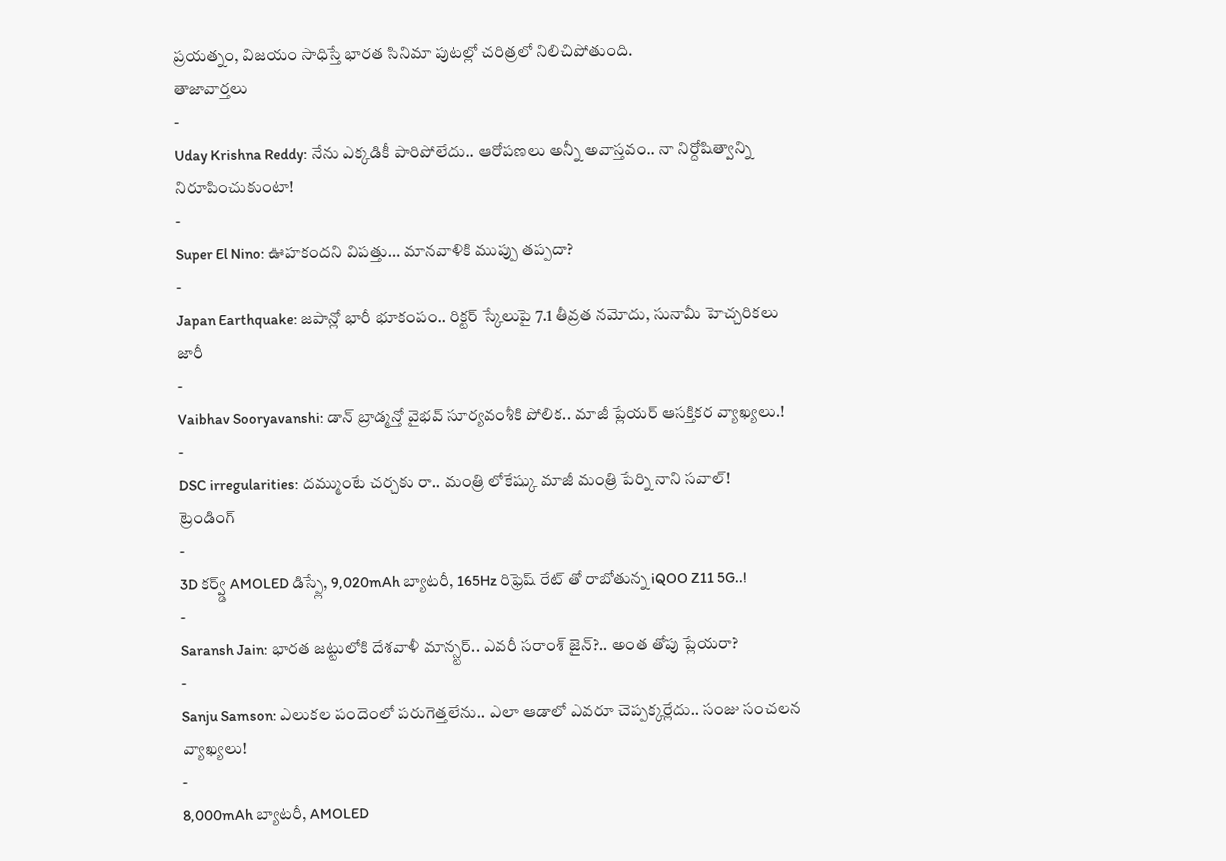ప్రయత్నం, విజయం సాధిస్తే భారత సినిమా పుటల్లో చరిత్రలో నిలిచిపోతుంది.
తాజావార్తలు
-
Uday Krishna Reddy: నేను ఎక్కడికీ పారిపోలేదు.. ఆరోపణలు అన్నీ అవాస్తవం.. నా నిర్దోషిత్వాన్ని నిరూపించుకుంటా!
-
Super El Nino: ఊహకందని విపత్తు… మానవాళికి ముప్పు తప్పదా?
-
Japan Earthquake: జపాన్లో భారీ భూకంపం.. రిక్టర్ స్కేలుపై 7.1 తీవ్రత నమోదు, సునామీ హెచ్చరికలు జారీ
-
Vaibhav Sooryavanshi: డాన్ బ్రాడ్మన్తో వైభవ్ సూర్యవంశీకి పోలిక.. మాజీ ప్లేయర్ ఆసక్తికర వ్యాఖ్యలు.!
-
DSC irregularities: దమ్ముంటే చర్చకు రా.. మంత్రి లోకేష్కు మాజీ మంత్రి పేర్ని నాని సవాల్!
ట్రెండింగ్
-
3D కర్వ్డ్ AMOLED డిస్ప్లే, 9,020mAh బ్యాటరీ, 165Hz రిఫ్రెష్ రేట్ తో రాబోతున్న iQOO Z11 5G..!
-
Saransh Jain: భారత జట్టులోకి దేశవాళీ మాన్స్టర్.. ఎవరీ సరాంశ్ జైన్?.. అంత తోపు ప్లేయరా?
-
Sanju Samson: ఎలుకల పందెంలో పరుగెత్తలేను.. ఎలా ఆడాలో ఎవరూ చెప్పక్కర్లేదు.. సంజు సంచలన వ్యాఖ్యలు!
-
8,000mAh బ్యాటరీ, AMOLED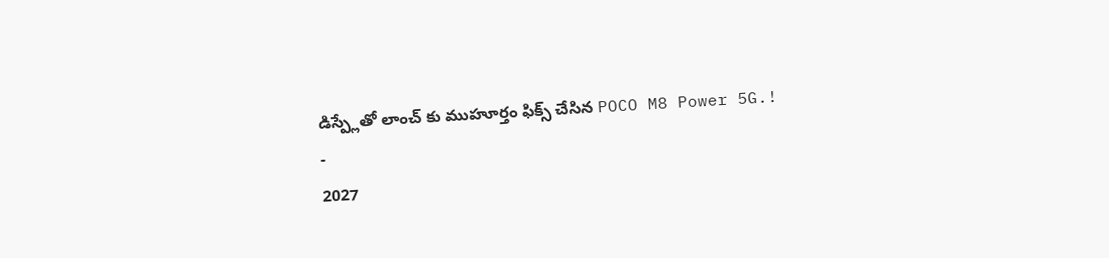డిస్ప్లేతో లాంచ్ కు ముహూర్తం ఫిక్స్ చేసిన POCO M8 Power 5G.!
-
2027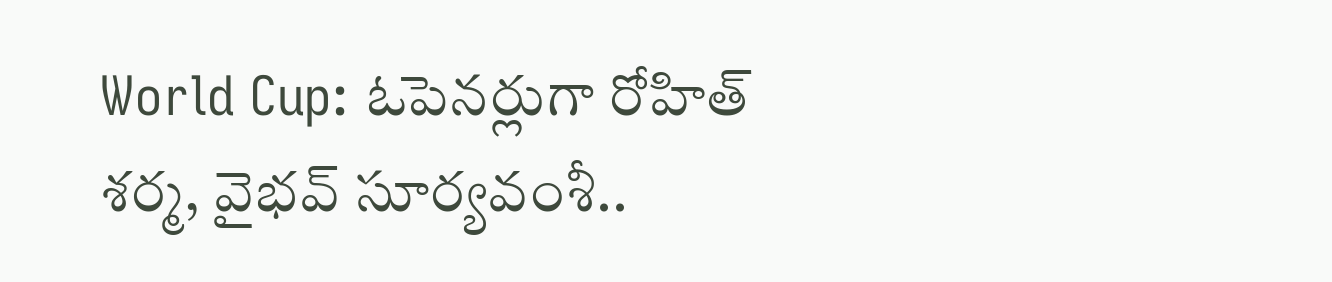World Cup: ఓపెనర్లుగా రోహిత్ శర్మ, వైభవ్ సూర్యవంశీ..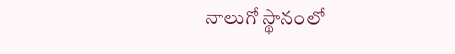నాలుగో స్థానంలో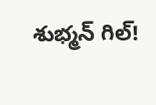శుభ్మన్ గిల్!